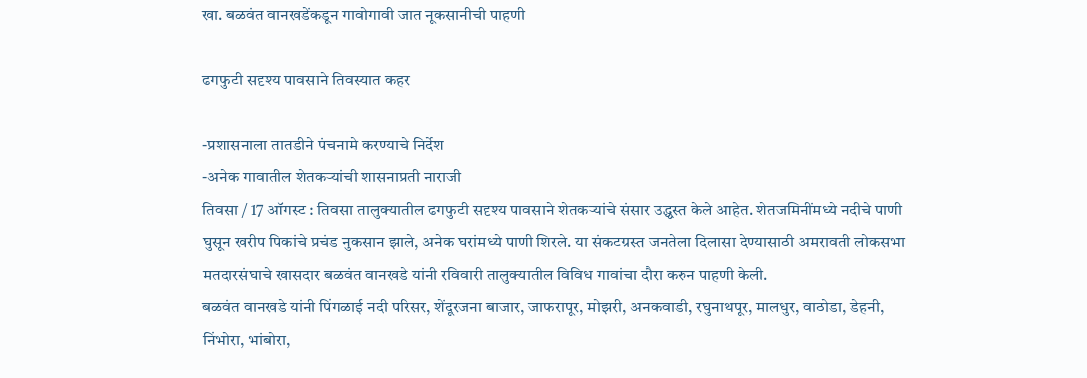खा. बळवंत वानखडेंकडून गावोगावी जात नूकसानीची पाहणी

ढगफुटी सदृश्य पावसाने तिवस्यात कहर

-प्रशासनाला तातडीने पंचनामे करण्याचे निर्देश
-अनेक गावातील शेतकर्‍यांची शासनाप्रती नाराजी
तिवसा / 17 ऑगस्ट : तिवसा तालुक्यातील ढगफुटी सदृश्य पावसाने शेतकर्‍यांचे संसार उद्ध्वस्त केले आहेत. शेतजमिनींमध्ये नदीचे पाणी घुसून खरीप पिकांचे प्रचंड नुकसान झाले, अनेक घरांमध्ये पाणी शिरले. या संकटग्रस्त जनतेला दिलासा देण्यासाठी अमरावती लोकसभा मतदारसंघाचे खासदार बळवंत वानखडे यांनी रविवारी तालुक्यातील विविध गावांचा दौरा करुन पाहणी केली.
बळवंत वानखडे यांनी पिंगळाई नदी परिसर, शेंदूरजना बाजार, जाफरापूर, मोझरी, अनकवाडी, रघुनाथपूर, मालधुर, वाठोडा, डेहनी, निंभोरा, भांबोरा,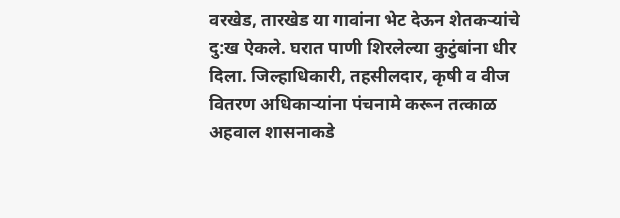वरखेड, तारखेड या गावांना भेट देऊन शेतकर्‍यांचे दु:ख ऐकले. घरात पाणी शिरलेल्या कुटुंबांना धीर दिला. जिल्हाधिकारी, तहसीलदार, कृषी व वीज वितरण अधिकार्‍यांना पंचनामे करून तत्काळ अहवाल शासनाकडे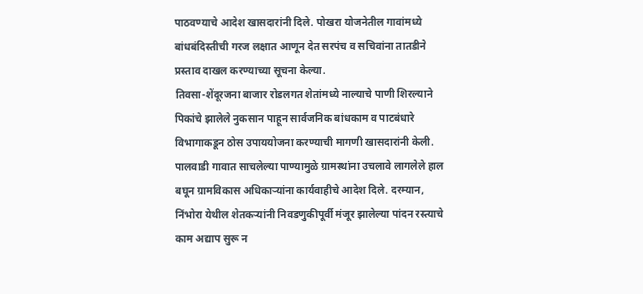पाठवण्याचे आदेश खासदारांनी दिले. पोखरा योजनेतील गावांमध्ये बांधबंदिस्तीची गरज लक्षात आणून देत सरपंच व सचिवांना तातडीने प्रस्ताव दाखल करण्याच्या सूचना केल्या.
तिवसा-शेंदूरजना बाजार रोडलगत शेतांमध्ये नाल्याचे पाणी शिरल्याने पिकांचे झालेले नुकसान पाहून सार्वजनिक बांधकाम व पाटबंधारे विभागाकडून ठोस उपाययोजना करण्याची मागणी खासदारांनी केली. पालवाडी गावात साचलेल्या पाण्यामुळे ग्रामस्थांना उचलावे लागलेले हाल बघून ग्रामविकास अधिकार्‍यांना कार्यवाहीचे आदेश दिले. दरम्यान, निंभोरा येथील शेतकर्‍यांनी निवडणुकीपूर्वी मंजूर झालेल्या पांदन रस्त्याचे काम अद्याप सुरू न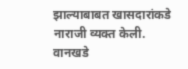झाल्याबाबत खासदारांकडे नाराजी व्यक्त केली. वानखडे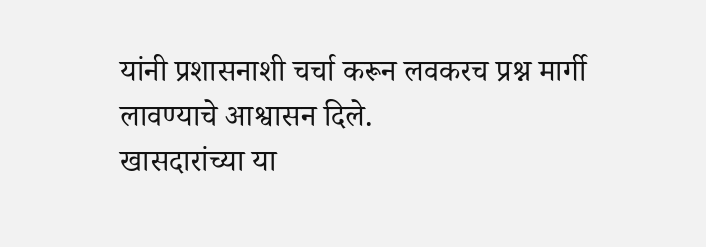यांनी प्रशासनाशी चर्चा करून लवकरच प्रश्न मार्गी लावण्याचे आश्वासन दिले.
खासदारांच्या या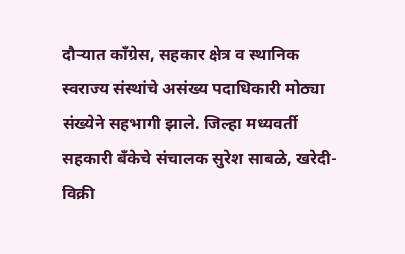दौर्‍यात काँग्रेस, सहकार क्षेत्र व स्थानिक स्वराज्य संस्थांचे असंख्य पदाधिकारी मोठ्या संख्येने सहभागी झाले. जिल्हा मध्यवर्ती सहकारी बँकेचे संचालक सुरेश साबळे, खरेदी-विक्री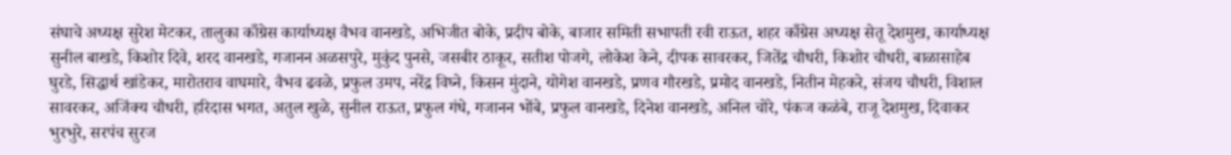संघाचे अध्यक्ष सुरेश मेटकर, तालुका काँग्रेस कार्याध्यक्ष वैभव वानखडे, अभिजीत बोके, प्रदीप बोके, बाजार समिती सभापती रवी राऊत, शहर काँग्रेस अध्यक्ष सेतू देशमुख, कार्याध्यक्ष सुनील बाखडे, किशोर दिवे, शरद वानखडे, गजानन अळसपुरे, मुकुंद पुनसे, जसबीर ठाकूर, सतीश पोजगे, लोकेश केने, दीपक सावरकर, जितेंद्र चौधरी, किशोर चौधरी, बाळासाहेब घुरडे, सिद्धार्थ खांडेकर, मारोतराव वाघमारे, वैभव ढवळे, प्रफुल उमप, नरेंद्र विघ्ने, किसन मुंदाने, योगेश वानखडे, प्रणव गौरखडे, प्रमोद वानखडे, नितीन मेहकरे, संजय चौधरी, विशाल सावरकर, अजिंक्य चौधरी, हरिदास भगत, अतुल खुळे, सुनील राऊत, प्रफुल गंधे, गजानन भोंबे, प्रफुल वानखडे, दिनेश वानखडे, अनिल चोरे, पंकज कळंबे, राजू देशमुख, दिवाकर भुरभुरे, सरपंच सुरज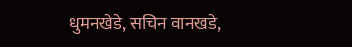धुमनखेडे, सचिन वानखडे,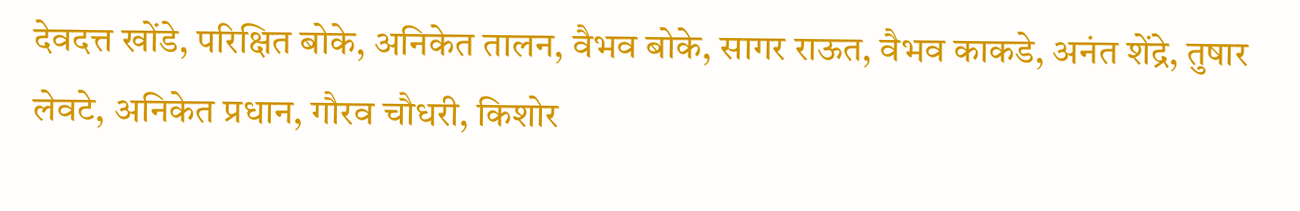देवदत्त खोंडे, परिक्षित बोके, अनिकेत तालन, वैभव बोके, सागर राऊत, वैभव काकडे, अनंत शेंद्रे, तुषार लेवटे, अनिकेत प्रधान, गौरव चौधरी, किशोर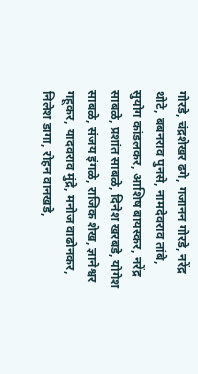गोरडे, चंद्रशेखर ढगे, गजानन गोरडे, नरेंद्र थोटे, बबनराव पुनसे, नामदेवराव तांबे, सुयोग कांडलकर, आशिष बायस्कर, नरेंद्र साबळे, प्रशांत साबळे, दिनेश खरबडे, योगेश साबळे, संजय इंगळे, राजिक शेख, ज्ञानेश्वर गहूकर, यादवराव मुंद्रे, मनोज वाढोनकर, निलेश डागा, रोहन वानखडे,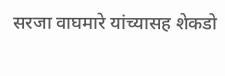सरजा वाघमारे यांच्यासह शेकडो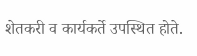शेतकरी व कार्यकर्ते उपस्थित होते.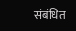संबंधित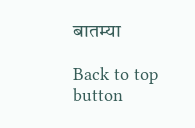बातम्या

Back to top button